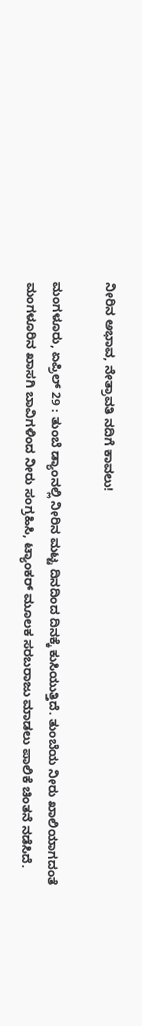ನೀರಿನ ಅಭಾವ, ನೇತ್ರಾವತಿ ನದಿಗೆ ಕಾವಲು!

ಮಂಗಳೂರು, ಏಪ್ರಿಲ್ 29 : ತುಂಬೆ ಡ್ಯಾಂನಲ್ಲಿ ನೀರಿನ ಮಟ್ಟ ದಿನದಿಂದ ದಿನಕ್ಕೆ ಕುಸಿಯುತ್ತಿದೆ. ತುಂಬೆಯ ನೀರು ಖಾಲಿಯಾಗದಂತೆ ಮಂಗಳೂರಿನ ಖಾಸಗಿ ಬಾವಿಗಳಿಂದ ನೀರು ಸಂಗ್ರಹಿಸಿ, ಟ್ಯಾಂಕರ್ ಮೂಲಕ ಸರಬರಾಜು ಮಾಡಲು ಪಾಲಿಕೆ ಚಿಂತನೆ ನಡೆಸಿದೆ.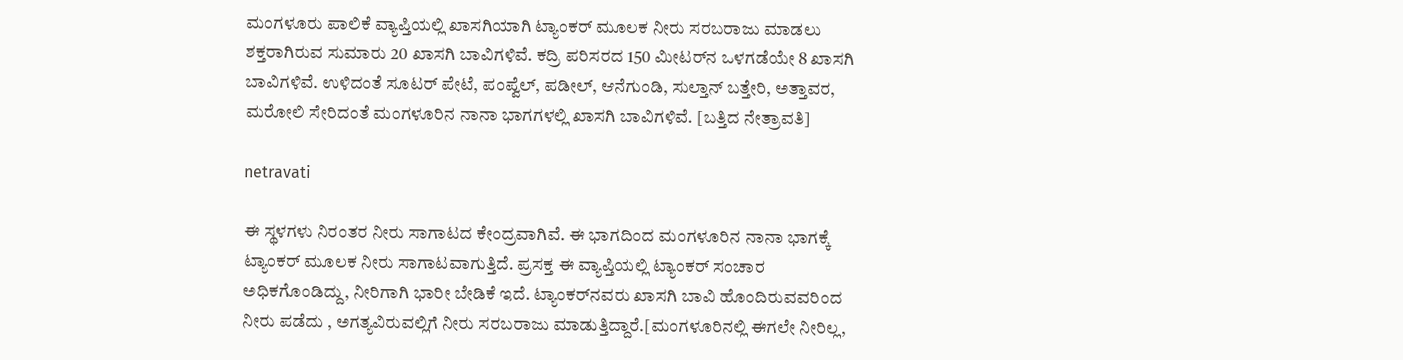ಮಂಗಳೂರು ಪಾಲಿಕೆ ವ್ಯಾಪ್ತಿಯಲ್ಲಿ ಖಾಸಗಿಯಾಗಿ ಟ್ಯಾಂಕರ್ ಮೂಲಕ ನೀರು ಸರಬರಾಜು ಮಾಡಲು ಶಕ್ತರಾಗಿರುವ ಸುಮಾರು 20 ಖಾಸಗಿ ಬಾವಿಗಳಿವೆ. ಕದ್ರಿ ಪರಿಸರದ 150 ಮೀಟರ್‌ನ ಒಳಗಡೆಯೇ 8 ಖಾಸಗಿ ಬಾವಿಗಳಿವೆ. ಉಳಿದಂತೆ ಸೂಟರ್ ಪೇಟೆ, ಪಂಪ್ವೆಲ್, ಪಡೀಲ್, ಆನೆಗುಂಡಿ, ಸುಲ್ತಾನ್ ಬತ್ತೇರಿ, ಅತ್ತಾವರ, ಮರೋಲಿ ಸೇರಿದಂತೆ ಮಂಗಳೂರಿನ ನಾನಾ ಭಾಗಗಳಲ್ಲಿ ಖಾಸಗಿ ಬಾವಿಗಳಿವೆ. [ಬತ್ತಿದ ನೇತ್ರಾವತಿ]

netravati

ಈ ಸ್ಥಳಗಳು ನಿರಂತರ ನೀರು ಸಾಗಾಟದ ಕೇಂದ್ರವಾಗಿವೆ. ಈ ಭಾಗದಿಂದ ಮಂಗಳೂರಿನ ನಾನಾ ಭಾಗಕ್ಕೆ ಟ್ಯಾಂಕರ್ ಮೂಲಕ ನೀರು ಸಾಗಾಟವಾಗುತ್ತಿದೆ. ಪ್ರಸಕ್ತ ಈ ವ್ಯಾಪ್ತಿಯಲ್ಲಿ ಟ್ಯಾಂಕರ್ ಸಂಚಾರ ಅಧಿಕಗೊಂಡಿದ್ದು, ನೀರಿಗಾಗಿ ಭಾರೀ ಬೇಡಿಕೆ ಇದೆ. ಟ್ಯಾಂಕರ್‌ನವರು ಖಾಸಗಿ ಬಾವಿ ಹೊಂದಿರುವವರಿಂದ ನೀರು ಪಡೆದು , ಅಗತ್ಯವಿರುವಲ್ಲಿಗೆ ನೀರು ಸರಬರಾಜು ಮಾಡುತ್ತಿದ್ದಾರೆ.[ಮಂಗಳೂರಿನಲ್ಲಿ ಈಗಲೇ ನೀರಿಲ್ಲ,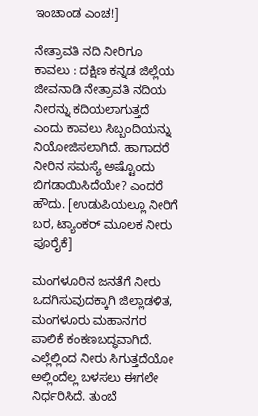ಇಂಚಾಂಡ ಎಂಚ!]

ನೇತ್ರಾವತಿ ನದಿ ನೀರಿಗೂ ಕಾವಲು : ದಕ್ಷಿಣ ಕನ್ನಡ ಜಿಲ್ಲೆಯ ಜೀವನಾಡಿ ನೇತ್ರಾವತಿ ನದಿಯ ನೀರನ್ನು ಕದಿಯಲಾಗುತ್ತದೆ ಎಂದು ಕಾವಲು ಸಿಬ್ಬಂದಿಯನ್ನು ನಿಯೋಜಿಸಲಾಗಿದೆ. ಹಾಗಾದರೆ ನೀರಿನ ಸಮಸ್ಯೆ ಅಷ್ಟೊಂದು ಬಿಗಡಾಯಿಸಿದೆಯೇ? ಎಂದರೆ ಹೌದು. [ಉಡುಪಿಯಲ್ಲೂ ನೀರಿಗೆ ಬರ, ಟ್ಯಾಂಕರ್ ಮೂಲಕ ನೀರು ಪೂರೈಕೆ]

ಮಂಗಳೂರಿನ ಜನತೆಗೆ ನೀರು ಒದಗಿಸುವುದಕ್ಕಾಗಿ ಜಿಲ್ಲಾಡಳಿತ, ಮಂಗಳೂರು ಮಹಾನಗರ ಪಾಲಿಕೆ ಕಂಕಣಬದ್ಧವಾಗಿದೆ. ಎಲ್ಲೆಲ್ಲಿಂದ ನೀರು ಸಿಗುತ್ತದೆಯೋ ಅಲ್ಲಿಂದೆಲ್ಲ ಬಳಸಲು ಈಗಲೇ ನಿರ್ಧರಿಸಿದೆ. ತುಂಬೆ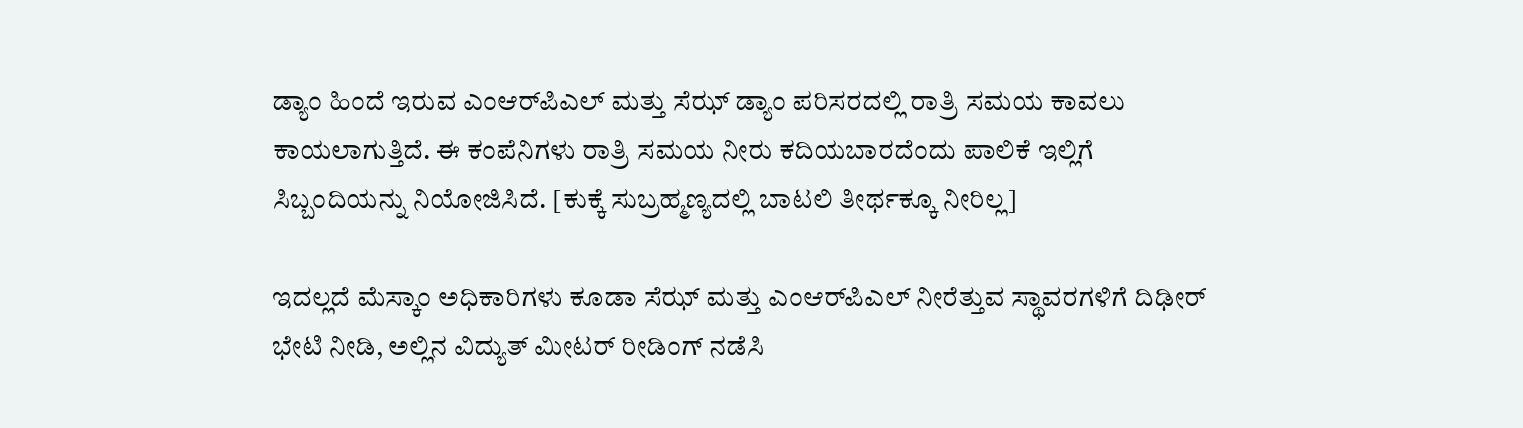ಡ್ಯಾಂ ಹಿಂದೆ ಇರುವ ಎಂಆರ್‌ಪಿಎಲ್ ಮತ್ತು ಸೆಝ್ ಡ್ಯಾಂ ಪರಿಸರದಲ್ಲಿ ರಾತ್ರಿ ಸಮಯ ಕಾವಲು ಕಾಯಲಾಗುತ್ತಿದೆ. ಈ ಕಂಪೆನಿಗಳು ರಾತ್ರಿ ಸಮಯ ನೀರು ಕದಿಯಬಾರದೆಂದು ಪಾಲಿಕೆ ಇಲ್ಲಿಗೆ ಸಿಬ್ಬಂದಿಯನ್ನು ನಿಯೋಜಿಸಿದೆ. [ಕುಕ್ಕೆ ಸುಬ್ರಹ್ಮಣ್ಯದಲ್ಲಿ ಬಾಟಲಿ ತೀರ್ಥಕ್ಕೂ ನೀರಿಲ್ಲ]

ಇದಲ್ಲದೆ ಮೆಸ್ಕಾಂ ಅಧಿಕಾರಿಗಳು ಕೂಡಾ ಸೆಝ್ ಮತ್ತು ಎಂಆರ್‌ಪಿಎಲ್ ನೀರೆತ್ತುವ ಸ್ಥಾವರಗಳಿಗೆ ದಿಢೀರ್ ಭೇಟಿ ನೀಡಿ, ಅಲ್ಲಿನ ವಿದ್ಯುತ್ ಮೀಟರ್ ರೀಡಿಂಗ್ ನಡೆಸಿ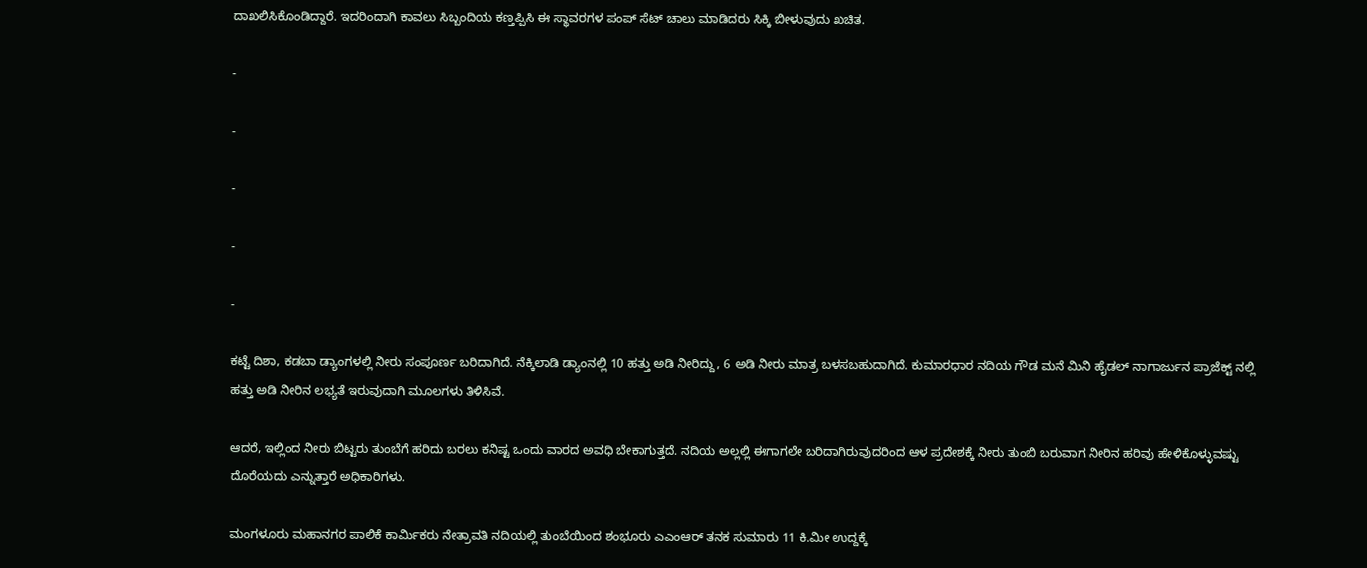ದಾಖಲಿಸಿಕೊಂಡಿದ್ದಾರೆ. ಇದರಿಂದಾಗಿ ಕಾವಲು ಸಿಬ್ಬಂದಿಯ ಕಣ್ತಪ್ಪಿಸಿ ಈ ಸ್ಥಾವರಗಳ ಪಂಪ್ ಸೆಟ್ ಚಾಲು ಮಾಡಿದರು ಸಿಕ್ಕಿ ಬೀಳುವುದು ಖಚಿತ.

-

-

-

-

-

ಕಟ್ಟೆ ದಿಶಾ, ಕಡಬಾ ಡ್ಯಾಂಗಳಲ್ಲಿ ನೀರು ಸಂಪೂರ್ಣ ಬರಿದಾಗಿದೆ. ನೆಕ್ಕಿಲಾಡಿ ಡ್ಯಾಂನಲ್ಲಿ 10 ಹತ್ತು ಅಡಿ ನೀರಿದ್ದು, 6 ಅಡಿ ನೀರು ಮಾತ್ರ ಬಳಸಬಹುದಾಗಿದೆ. ಕುಮಾರಧಾರ ನದಿಯ ಗೌಡ ಮನೆ ಮಿನಿ ಹೈಡಲ್ ನಾಗಾರ್ಜುನ ಪ್ರಾಜೆಕ್ಟ್ ನಲ್ಲಿ ಹತ್ತು ಅಡಿ ನೀರಿನ ಲಭ್ಯತೆ ಇರುವುದಾಗಿ ಮೂಲಗಳು ತಿಳಿಸಿವೆ.

ಆದರೆ, ಇಲ್ಲಿಂದ ನೀರು ಬಿಟ್ಟರು ತುಂಬೆಗೆ ಹರಿದು ಬರಲು ಕನಿಷ್ಟ ಒಂದು ವಾರದ ಅವಧಿ ಬೇಕಾಗುತ್ತದೆ. ನದಿಯ ಅಲ್ಲಲ್ಲಿ ಈಗಾಗಲೇ ಬರಿದಾಗಿರುವುದರಿಂದ ಆಳ ಪ್ರದೇಶಕ್ಕೆ ನೀರು ತುಂಬಿ ಬರುವಾಗ ನೀರಿನ ಹರಿವು ಹೇಳಿಕೊಳ್ಳುವಷ್ಟು ದೊರೆಯದು ಎನ್ನುತ್ತಾರೆ ಅಧಿಕಾರಿಗಳು.

ಮಂಗಳೂರು ಮಹಾನಗರ ಪಾಲಿಕೆ ಕಾರ್ಮಿಕರು ನೇತ್ರಾವತಿ ನದಿಯಲ್ಲಿ ತುಂಬೆಯಿಂದ ಶಂಭೂರು ಎಎಂಆರ್ ತನಕ ಸುಮಾರು 11 ಕಿ.ಮೀ ಉದ್ದಕ್ಕೆ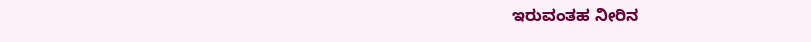ಇರುವಂತಹ ನೀರಿನ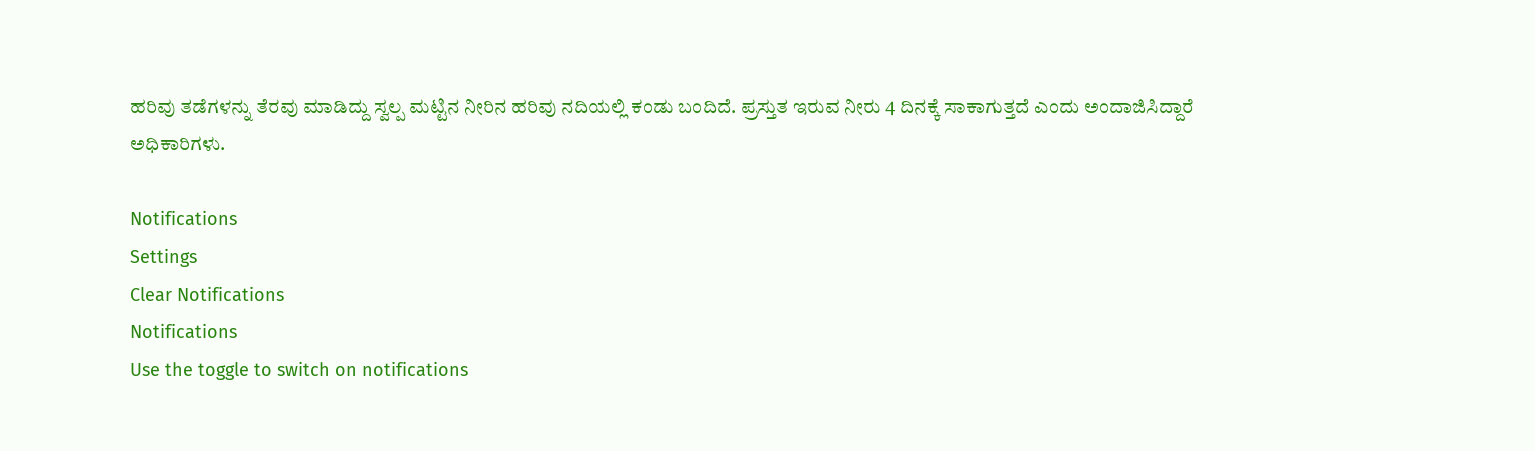ಹರಿವು ತಡೆಗಳನ್ನು ತೆರವು ಮಾಡಿದ್ದು ಸ್ವಲ್ಪ ಮಟ್ಟಿನ ನೀರಿನ ಹರಿವು ನದಿಯಲ್ಲಿ ಕಂಡು ಬಂದಿದೆ. ಪ್ರಸ್ತುತ ಇರುವ ನೀರು 4 ದಿನಕ್ಕೆ ಸಾಕಾಗುತ್ತದೆ ಎಂದು ಅಂದಾಜಿಸಿದ್ದಾರೆ ಅಧಿಕಾರಿಗಳು.

Notifications
Settings
Clear Notifications
Notifications
Use the toggle to switch on notifications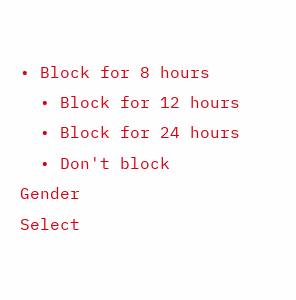• Block for 8 hours
  • Block for 12 hours
  • Block for 24 hours
  • Don't block
Gender
Select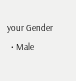your Gender
  • Male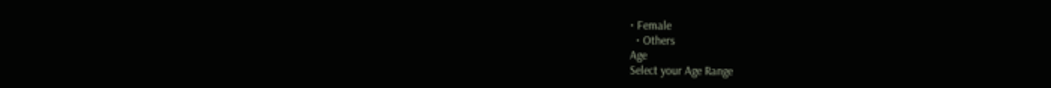• Female
  • Others
Age
Select your Age Range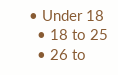• Under 18
  • 18 to 25
  • 26 to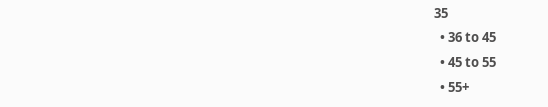35
  • 36 to 45
  • 45 to 55
  • 55+